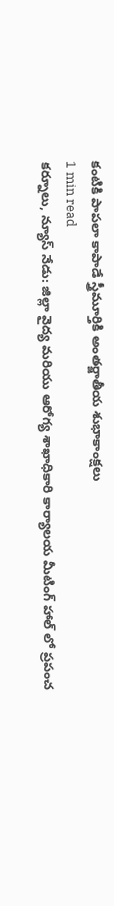కంటికి పాపలా కాపాడే స్త్రీమూర్తికి అంతర్జాతీయ శుభాకాంక్షలు
1 min read
కర్నూలు, న్యూస్ నేడు: జిల్లా వైద్య మరియు ఆరోగ్య శాఖాధికారి కార్యాలయ మీటింగ్ హాల్ లో ప్రపంచ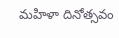మహిళా దినోత్సవం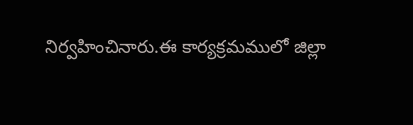నిర్వహించినారు.ఈ కార్యక్రమములో జిల్లా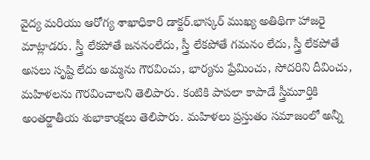వైద్య మరియు ఆరోగ్య శాఖాధికారి డాక్టర్.భాస్కర్ ముఖ్య అతిథిగా హాజరై మాట్లాడరు. స్త్రీ లేకపోతే జననంలేదు, స్త్రీ లేకపోతే గమనం లేదు, స్త్రీ లేకపోతే అసలు సృష్టి లేదు అమ్మను గౌరవించు, భార్యను ప్రేమించు, సోదరిని దీవించు, మహిళలను గౌరవించాలని తెలిపారు. కంటికి పాపలా కాపాడే స్త్రీమూర్తికి అంతర్జాతీయ శుభాకాంక్షలు తెలిపారు. మహిళలు ప్రస్తుతం సమాజంలో అన్నీ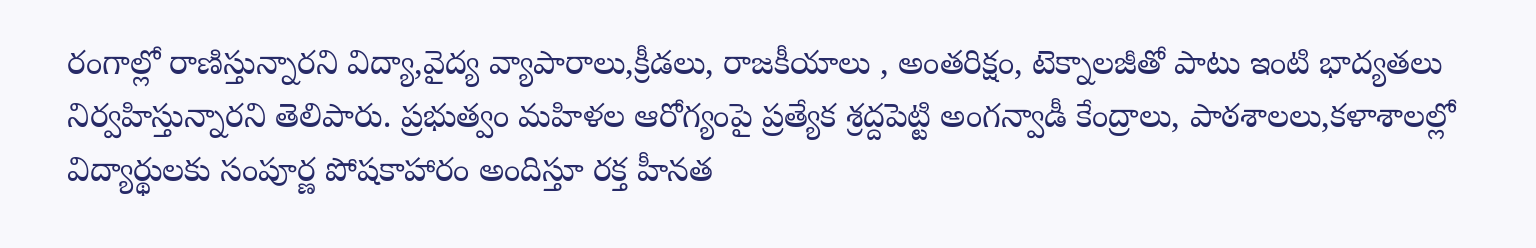రంగాల్లో రాణిస్తున్నారని విద్యా,వైద్య వ్యాపారాలు,క్రీడలు, రాజకీయాలు , అంతరిక్షం, టెక్నాలజీతో పాటు ఇంటి భాద్యతలు నిర్వహిస్తున్నారని తెలిపారు. ప్రభుత్వం మహిళల ఆరోగ్యంపై ప్రత్యేక శ్రద్దపెట్టి అంగన్వాడీ కేంద్రాలు, పాఠశాలలు,కళాశాలల్లో విద్యార్థులకు సంపూర్ణ పోషకాహారం అందిస్తూ రక్త హీనత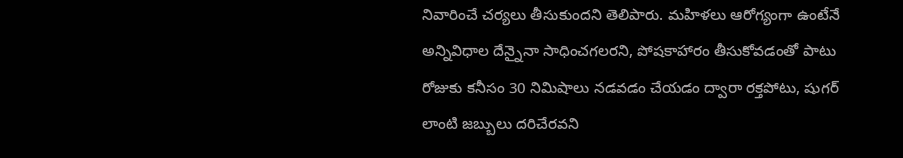నివారించే చర్యలు తీసుకుందని తెలిపారు. మహిళలు ఆరోగ్యంగా ఉంటేనే అన్నివిధాల దేన్నైనా సాధించగలరని, పోషకాహారం తీసుకోవడంతో పాటు రోజుకు కనీసం 30 నిమిషాలు నడవడం చేయడం ద్వారా రక్తపోటు, షుగర్ లాంటి జబ్బులు దరిచేరవని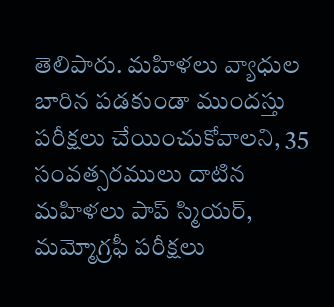తెలిపారు. మహిళలు వ్యాధుల బారిన పడకుండా ముందస్తు పరీక్షలు చేయించుకోవాలని, 35 సంవత్సరములు దాటిన మహిళలు పాప్ స్మియర్, మమ్మోగ్రఫీ పరీక్షలు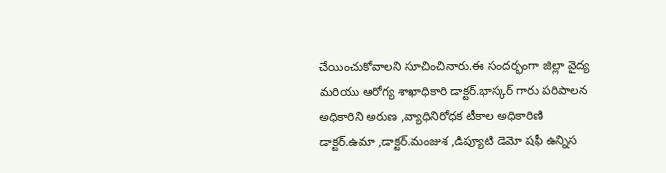చేయించుకోవాలని సూచించినారు.ఈ సందర్భంగా జిల్లా వైద్య మరియు ఆరోగ్య శాఖాధికారి డాక్టర్.భాస్కర్ గారు పరిపాలన అధికారిని అరుణ ,వ్యాధినిరోధక టీకాల అధికారిణి డాక్టర్.ఉమా ,డాక్టర్.మంజుశ ,డిప్యూటి డెమో షఫీ ఉన్నిస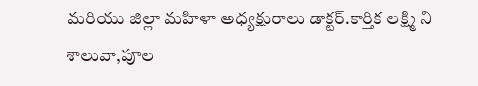మరియు జిల్లా మహిళా అధ్యక్షురాలు డాక్టర్.కార్తిక లక్ష్మి ని శాలువా,పూల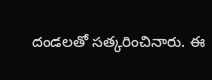దండలతో సత్కరించినారు. ఈ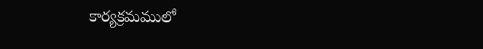కార్యక్రమములో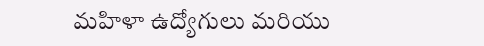మహిళా ఉద్యోగులు మరియు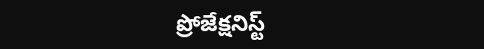ప్రోజేక్షనిస్ట్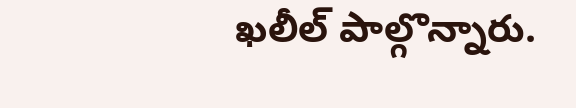ఖలీల్ పాల్గొన్నారు.